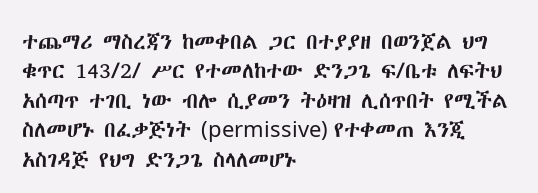ተጨማሪ ማስረጃን ከመቀበል ጋር በተያያዘ በወንጀል ህግ ቁጥር 143/2/ ሥር የተመለከተው ድንጋጌ ፍ/ቤቱ ለፍትህ አሰጣጥ ተገቢ ነው ብሎ ሲያመን ትዕዛዝ ሊሰጥበት የሚችል ስለመሆኑ በፈቃጅነት (permissive) የተቀመጠ እንጂ አስገዳጅ የህግ ድንጋጌ ስላለመሆኑ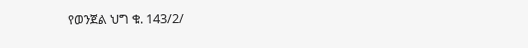የወንጀል ህግ ቁ. 143/2/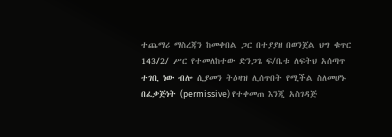ተጨማሪ ማስረጃን ከመቀበል ጋር በተያያዘ በወንጀል ህግ ቁጥር 143/2/ ሥር የተመለከተው ድንጋጌ ፍ/ቤቱ ለፍትህ አሰጣጥ ተገቢ ነው ብሎ ሲያመን ትዕዛዝ ሊሰጥበት የሚችል ስለመሆኑ በፈቃጅነት (permissive) የተቀመጠ እንጂ አስገዳጅ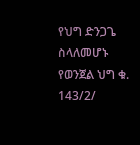የህግ ድንጋጌ ስላለመሆኑ የወንጀል ህግ ቁ. 143/2/